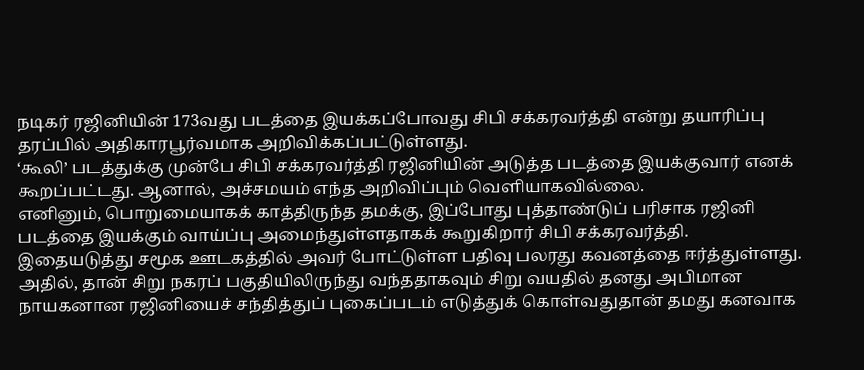நடிகர் ரஜினியின் 173வது படத்தை இயக்கப்போவது சிபி சக்கரவர்த்தி என்று தயாரிப்பு தரப்பில் அதிகாரபூர்வமாக அறிவிக்கப்பட்டுள்ளது.
‘கூலி’ படத்துக்கு முன்பே சிபி சக்கரவர்த்தி ரஜினியின் அடுத்த படத்தை இயக்குவார் எனக் கூறப்பட்டது. ஆனால், அச்சமயம் எந்த அறிவிப்பும் வெளியாகவில்லை.
எனினும், பொறுமையாகக் காத்திருந்த தமக்கு, இப்போது புத்தாண்டுப் பரிசாக ரஜினி படத்தை இயக்கும் வாய்ப்பு அமைந்துள்ளதாகக் கூறுகிறார் சிபி சக்கரவர்த்தி.
இதையடுத்து சமூக ஊடகத்தில் அவர் போட்டுள்ள பதிவு பலரது கவனத்தை ஈர்த்துள்ளது.
அதில், தான் சிறு நகரப் பகுதியிலிருந்து வந்ததாகவும் சிறு வயதில் தனது அபிமான நாயகனான ரஜினியைச் சந்தித்துப் புகைப்படம் எடுத்துக் கொள்வதுதான் தமது கனவாக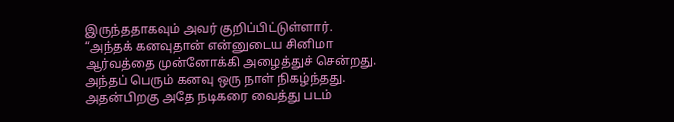இருந்ததாகவும் அவர் குறிப்பிட்டுள்ளார்.
“அந்தக் கனவுதான் என்னுடைய சினிமா ஆர்வத்தை முன்னோக்கி அழைத்துச் சென்றது. அந்தப் பெரும் கனவு ஒரு நாள் நிகழ்ந்தது. அதன்பிறகு அதே நடிகரை வைத்து படம்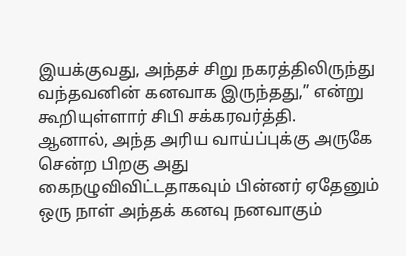இயக்குவது, அந்தச் சிறு நகரத்திலிருந்து வந்தவனின் கனவாக இருந்தது,” என்று கூறியுள்ளார் சிபி சக்கரவர்த்தி.
ஆனால், அந்த அரிய வாய்ப்புக்கு அருகே சென்ற பிறகு அது கைநழுவிவிட்டதாகவும் பின்னர் ஏதேனும் ஒரு நாள் அந்தக் கனவு நனவாகும்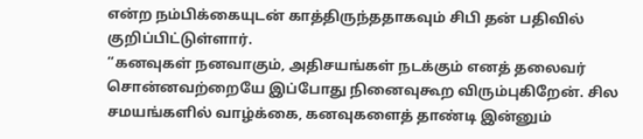என்ற நம்பிக்கையுடன் காத்திருந்ததாகவும் சிபி தன் பதிவில் குறிப்பிட்டுள்ளார்.
“கனவுகள் நனவாகும், அதிசயங்கள் நடக்கும் எனத் தலைவர் சொன்னவற்றையே இப்போது நினைவுகூற விரும்புகிறேன். சில சமயங்களில் வாழ்க்கை, கனவுகளைத் தாண்டி இன்னும்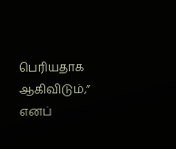பெரியதாக ஆகிவிடும்,” எனப்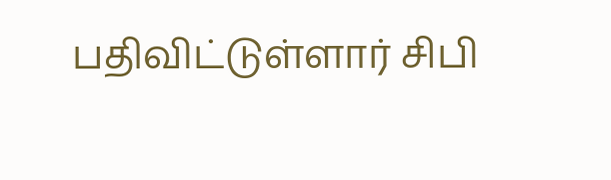பதிவிட்டுள்ளார் சிபி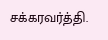சக்கரவர்த்தி.